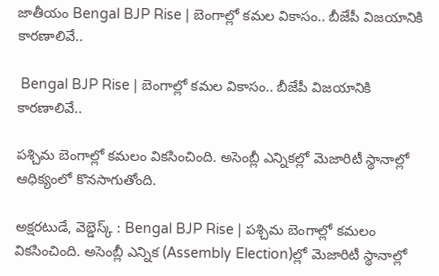జాతీయం Bengal BJP Rise | బెంగాల్లో కమల వికాసం.. బీజేపీ విజయానికి కారణాలివే..

 Bengal BJP Rise | బెంగాల్లో కమల వికాసం.. బీజేపీ విజయానికి కారణాలివే..

పశ్చిమ బెంగాల్లో కమలం వికసించింది. అసెంబ్లీ ఎన్నికల్లో మెజారిటీ స్థానాల్లో ఆధిక్యంలో కొనసాగుతోంది.

అక్షరటుడే, వెబ్డెస్క్ : Bengal BJP Rise | పశ్చిమ బెంగాల్లో కమలం వికసించింది. అసెంబ్లీ ఎన్నిక (Assembly Election)ల్లో మెజారిటీ స్థానాల్లో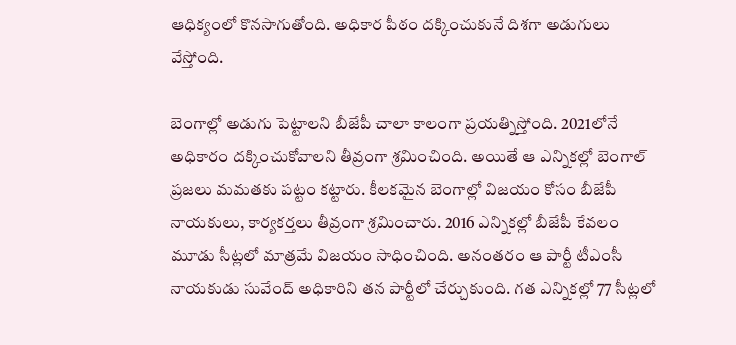ఆధిక్యంలో కొనసాగుతోంది. అధికార పీఠం దక్కించుకునే దిశగా అడుగులు వేస్తోంది.

బెంగాల్లో అడుగు పెట్టాలని బీజేపీ చాలా కాలంగా ప్రయత్నిస్తోంది. 2021లోనే అధికారం దక్కించుకోవాలని తీవ్రంగా శ్రమించింది. అయితే ఆ ఎన్నికల్లో బెంగాల్ ప్రజలు మమతకు పట్టం కట్టారు. కీలకమైన బెంగాల్లో విజయం కోసం బీజేపీ నాయకులు, కార్యకర్తలు తీవ్రంగా శ్రమించారు. 2016 ఎన్నికల్లో బీజేపీ కేవలం మూడు సీట్లలో మాత్రమే విజయం సాధించింది. అనంతరం ఆ పార్టీ టీఎంసీ నాయకుడు సువేంద్ అధికారిని తన పార్టీలో చేర్చుకుంది. గత ఎన్నికల్లో 77 సీట్లలో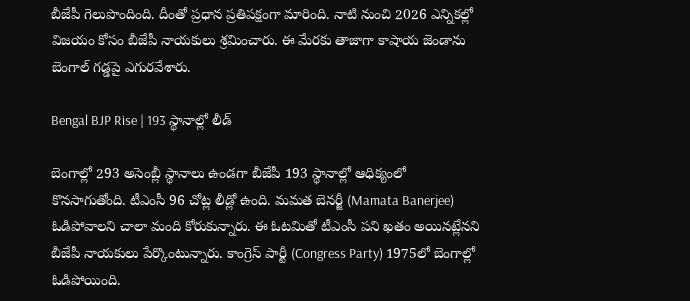బీజేపీ గెలుపొందింది. దీంతో ప్రధాన ప్రతిపక్షంగా మారింది. నాటి నుంచి 2026 ఎన్నికల్లో విజయం కోసం బీజేపీ నాయకులు శ్రమించారు. ఈ మేరకు తాజాగా కాషాయ జెండాను బెంగాల్ గడ్డపై ఎగురవేశారు.

Bengal BJP Rise | 193 స్థానాల్లో లీడ్

బెంగాల్లో 293 అసెంబ్లీ స్థానాలు ఉండగా బీజేపీ 193 స్థానాల్లో ఆధిక్యంలో కొనసాగుతోంది. టీఎంసీ 96 చోట్ల లీడ్లో ఉంది. మమత బెనర్జీ (Mamata Banerjee) ఓడిపోవాలని చాలా మంది కోరుకున్నారు. ఈ ఓటమితో టీఎంసీ పని ఖతం అయినట్లేనని బీజేపీ నాయకులు పేర్కొంటున్నారు. కాంగ్రెస్ పార్టీ (Congress Party) 1975లో బెంగాల్లో ఓడిపోయింది.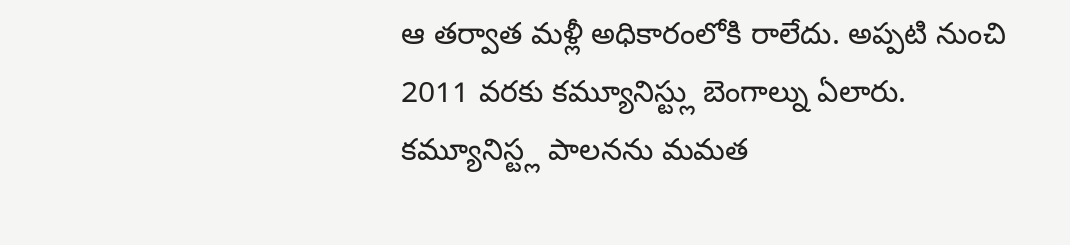ఆ తర్వాత మళ్లీ అధికారంలోకి రాలేదు. అప్పటి నుంచి 2011 వరకు కమ్యూనిస్ట్లు బెంగాల్ను ఏలారు. కమ్యూనిస్ట్ల పాలనను మమత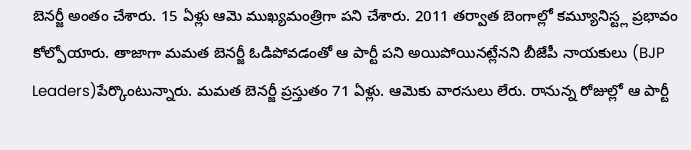బెనర్జీ అంతం చేశారు. 15 ఏళ్లు ఆమె ముఖ్యమంత్రిగా పని చేశారు. 2011 తర్వాత బెంగాల్లో కమ్యూనిస్ట్ల ప్రభావం కోల్పోయారు. తాజాగా మమత బెనర్జీ ఓడిపోవడంతో ఆ పార్టీ పని అయిపోయినట్లేనని బీజేపీ నాయకులు (BJP Leaders)పేర్కొంటున్నారు. మమత బెనర్జీ ప్రస్తుతం 71 ఏళ్లు. ఆమెకు వారసులు లేరు. రానున్న రోజుల్లో ఆ పార్టీ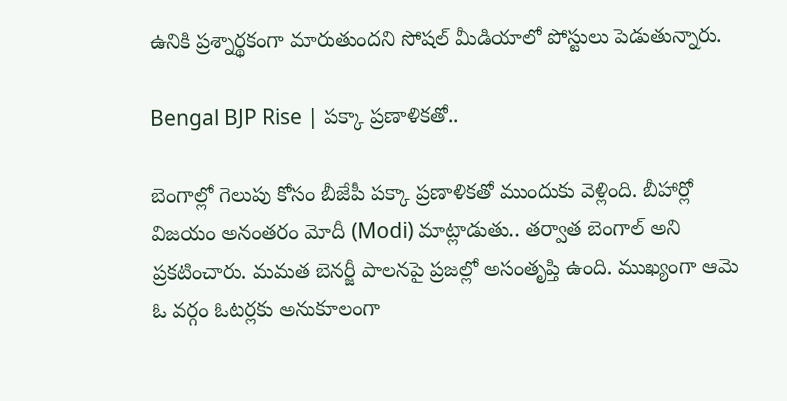ఉనికి ప్రశ్నార్థకంగా మారుతుందని సోషల్ మీడియాలో పోస్టులు పెడుతున్నారు.

Bengal BJP Rise | పక్కా ప్రణాళికతో..

బెంగాల్లో గెలుపు కోసం బీజేపీ పక్కా ప్రణాళికతో ముందుకు వెళ్లింది. బీహార్లో విజయం అనంతరం మోదీ (Modi) మాట్లాడుతు.. తర్వాత బెంగాల్ అని ప్రకటించారు. మమత బెనర్జీ పాలనపై ప్రజల్లో అసంతృప్తి ఉంది. ముఖ్యంగా ఆమె ఓ వర్గం ఓటర్లకు అనుకూలంగా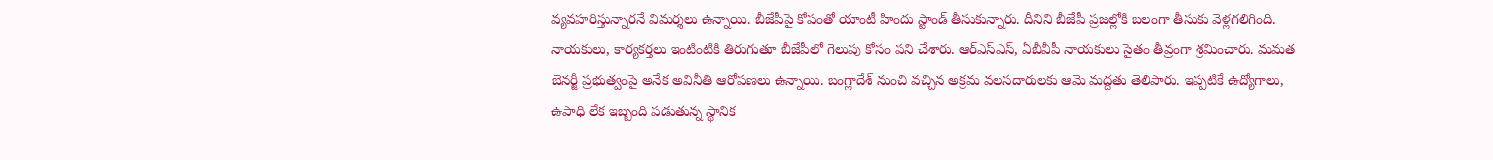వ్యవహరిస్తున్నారనే విమర్శలు ఉన్నాయి. బీజేపీపై కోపంతో యాంటీ హిందు స్టాండ్ తీసుకున్నారు. దీనిని బీజేపీ ప్రజల్లోకి బలంగా తీసుకు వెళ్లగలిగింది. నాయకులు, కార్యకర్తలు ఇంటింటికి తిరుగుతూ బీజేపీలో గెలుపు కోసం పని చేశారు. ఆర్ఎస్ఎస్, ఏబీవీపీ నాయకులు సైతం తీవ్రంగా శ్రమించారు. మమత బెనర్జీ ప్రభుత్వంపై అనేక అవినీతి ఆరోపణలు ఉన్నాయి. బంగ్లాదేశ్ నుంచి వచ్చిన అక్రమ వలసదారులకు ఆమె మద్దతు తెలిపారు. ఇప్పటికే ఉద్యోగాలు, ఉపాధి లేక ఇబ్బంది పడుతున్న స్థానిక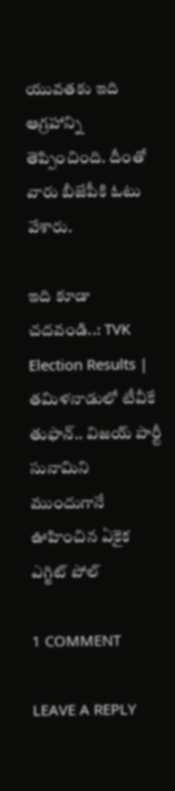యువతకు ఇది ఆగ్రహాన్ని తెప్పించింది. దీంతో వారు బీజేపీకి ఓటు వేశారు.

ఇది కూడా చదవండి..: TVK Election Results | తమిళనాడులో టీవీకే తుఫాన్.. విజయ్ పార్టీ సునామిని ముందుగానే ఊహించిన ఏకైక ఎగ్జిట్ పోల్

1 COMMENT

LEAVE A REPLY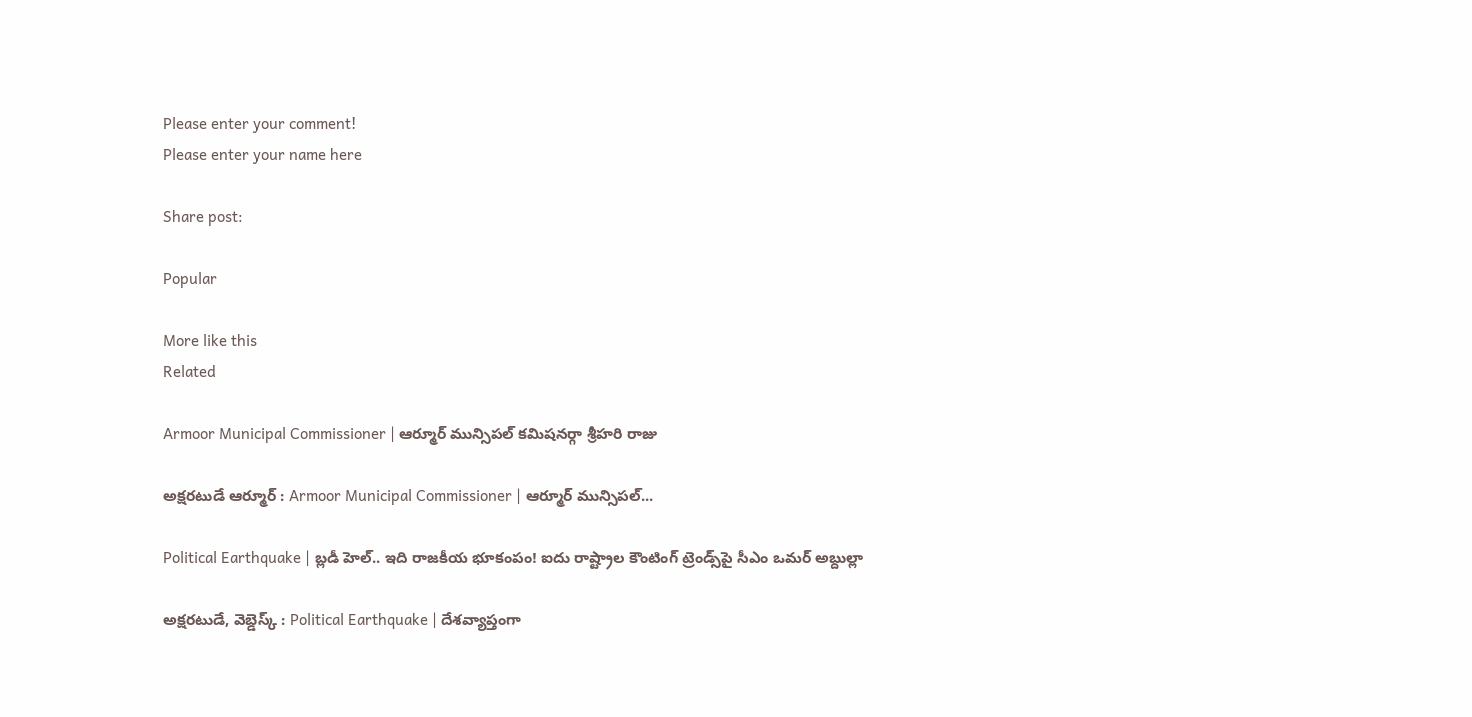Please enter your comment!
Please enter your name here

Share post:

Popular

More like this
Related

Armoor Municipal Commissioner | ఆర్మూర్ మున్సిపల్ కమిషనర్గా శ్రీహరి రాజు

అక్షరటుడే ఆర్మూర్ : Armoor Municipal Commissioner | ఆర్మూర్ మున్సిపల్...

Political Earthquake | బ్లడీ హెల్.. ఇది రాజకీయ భూకంపం! ఐదు రాష్ట్రాల కౌంటింగ్ ట్రెండ్స్‌పై సీఎం ఒమర్ అబ్దుల్లా

అక్షరటుడే, వెబ్డెస్క్ : Political Earthquake | దేశవ్యాప్తంగా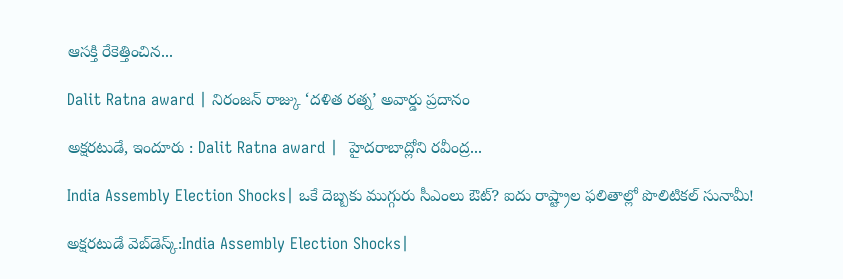ఆసక్తి రేకెత్తించిన...

Dalit Ratna award | నిరంజన్ రాజ్కు ‘దళిత రత్న’ అవార్డు ప్రదానం

అక్షరటుడే, ఇందూరు : Dalit Ratna award |  హైదరాబాద్లోని రవీంద్ర...

India Assembly Election Shocks| ఒకే దెబ్బకు ముగ్గురు సీఎంలు ఔట్? ఐదు రాష్ట్రాల ఫలితాల్లో పొలిటికల్ సునామీ!

అక్షరటుడే వెబ్‌డెస్క్:India Assembly Election Shocks|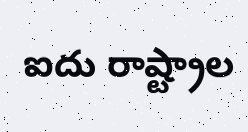ఐదు రాష్ట్రాల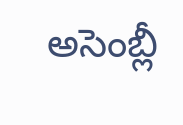అసెంబ్లీ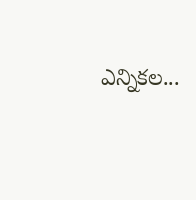ఎన్నికల...